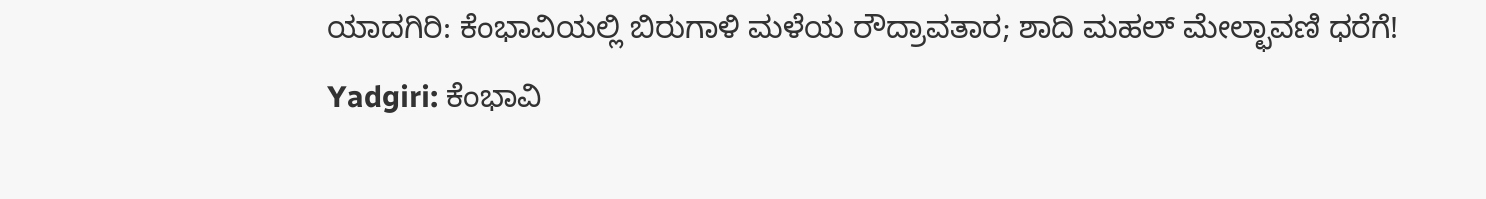ಯಾದಗಿರಿ: ಕೆಂಭಾವಿಯಲ್ಲಿ ಬಿರುಗಾಳಿ ಮಳೆಯ ರೌದ್ರಾವತಾರ; ಶಾದಿ ಮಹಲ್ ಮೇಲ್ಛಾವಣಿ ಧರೆಗೆ!
Yadgiri: ಕೆಂಭಾವಿ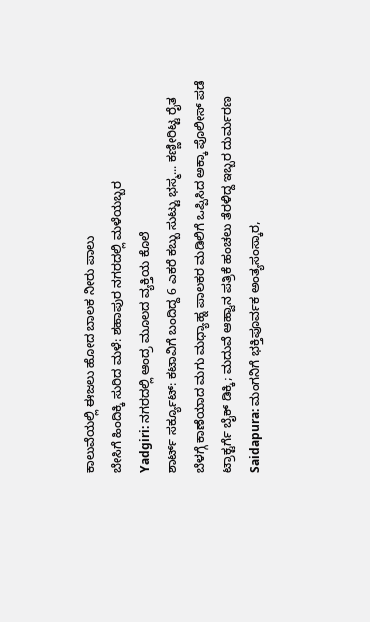ಕಾಲುವೆಯಲ್ಲಿ ಈಜಲು ಹೋದ ಬಾಲಕ ನೀರು ಪಾಲು
ಬೇಸಿಗೆ ಹಿಂದಿಕ್ಕಿ ಸುರಿದ ಮಳೆ: ಶಹಾಪುರ ನಗರದಲ್ಲಿ ಮಳೆಯಬ್ಬರ
Yadgiri: ನಗರದಲ್ಲಿ ಆಂದ್ರ ಮೂಲದ ವ್ಯಕ್ತಿಯ ಕೊಲೆ
ಶಾರ್ಟ್ ಸರ್ಕ್ಯೂಟ್: ಕಟಾವಿಗೆ ಬಂದಿದ್ದ 6 ಎಕರೆ ಕಬ್ಬು ಸುಟ್ಟು ಭಸ್ಮ... ಕಣ್ಣೀರಿಟ್ಟ ರೈತ
ಬೆಳಗ್ಗೆ ಕಾಣೆಯಾದ ಮಗು ಮಧ್ಯಾಹ್ನ ಪಾಲಕರ ಮಡಿಲಿಗೆ ಒಪ್ಪಿಸಿದ ಅಕ್ಕಾ ಪೊಲೀಸ್ ಪಡೆ
ಟ್ರಾಕ್ಟರ್ಗೆ ಬೈಕ್ ಡಿಕ್ಕಿ; ಮದುವೆ ಆಹ್ವಾನ ಪತ್ರಿಕೆ ಹಂಚಲು ತೆರಳಿದ್ದ ಇಬ್ಬರ ದುರ್ಮರಣ
Saidapura: ಮಂಗನಿಗೆ ಭಕ್ತಿಪೂರ್ವಕ ಅಂತ್ಯಸಂಸ್ಕಾರ,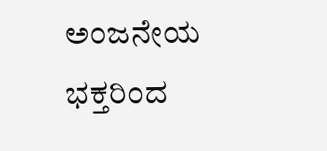ಅಂಜನೇಯ ಭಕ್ತರಿಂದ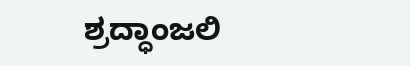ಶ್ರದ್ಧಾಂಜಲಿ